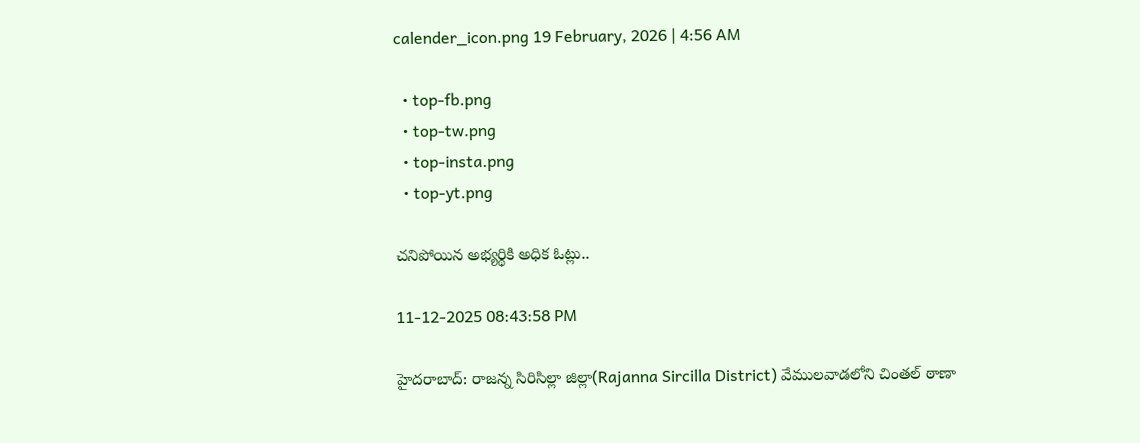calender_icon.png 19 February, 2026 | 4:56 AM

  • top-fb.png
  • top-tw.png
  • top-insta.png
  • top-yt.png

చనిపోయిన అభ్యర్థికి అధిక ఓట్లు..

11-12-2025 08:43:58 PM

హైదరాబాద్: రాజన్న సిరిసిల్లా జిల్లా(Rajanna Sircilla District) వేములవాడలోని చింతల్ ఠాణా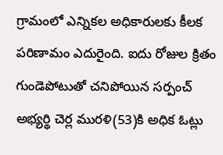గ్రామంలో ఎన్నికల అధికారులకు కీలక పరిణామం ఎదురైంది. ఐదు రోజుల క్రితం గుండెపోటుతో చనిపోయిన సర్పంచ్ అభ్యర్థి చెర్ల మురళి(53)కి అధిక ఓట్లు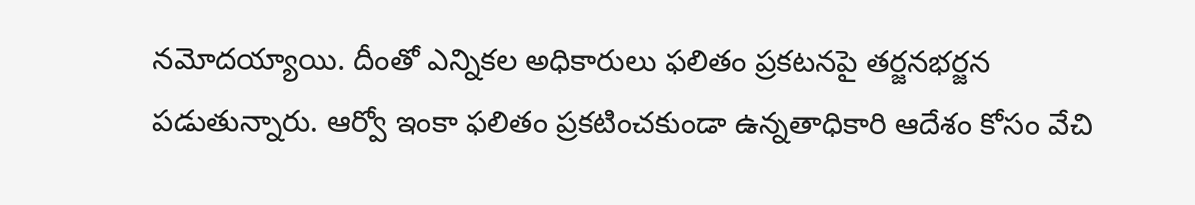నమోదయ్యాయి. దీంతో ఎన్నికల అధికారులు ఫలితం ప్రకటనపై తర్జనభర్జన పడుతున్నారు. ఆర్వో ఇంకా ఫలితం ప్రకటించకుండా ఉన్నతాధికారి ఆదేశం కోసం వేచి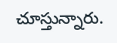చూస్తున్నారు.